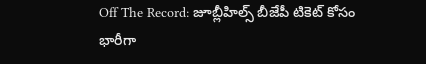Off The Record: జూబ్లీహిల్స్ బీజేపీ టికెట్ కోసం భారీగా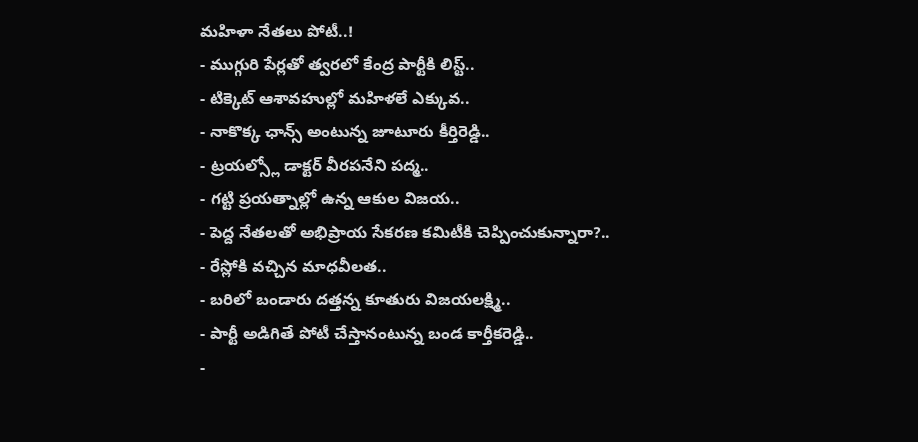మహిళా నేతలు పోటీ..!
- ముగ్గురి పేర్లతో త్వరలో కేంద్ర పార్టీకి లిస్ట్..
- టిక్కెట్ ఆశావహుల్లో మహిళలే ఎక్కువ..
- నాకొక్క ఛాన్స్ అంటున్న జూటూరు కీర్తిరెడ్డి..
- ట్రయల్స్లో డాక్టర్ వీరపనేని పద్మ..
- గట్టి ప్రయత్నాల్లో ఉన్న ఆకుల విజయ..
- పెద్ద నేతలతో అభిప్రాయ సేకరణ కమిటీకి చెప్పించుకున్నారా?..
- రేస్లోకి వచ్చిన మాధవీలత..
- బరిలో బండారు దత్తన్న కూతురు విజయలక్ష్మి..
- పార్టీ అడిగితే పోటీ చేస్తానంటున్న బండ కార్తీకరెడ్డి..
-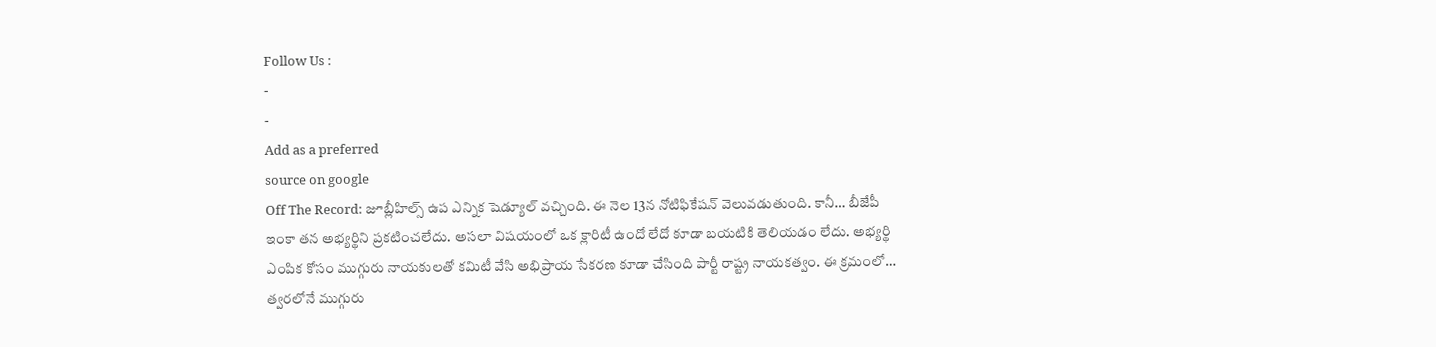Follow Us :
-
-
Add as a preferred
source on google
Off The Record: జూబ్లీహిల్స్ ఉప ఎన్నిక షెడ్యూల్ వచ్చింది. ఈ నెల 13న నోటిఫికేషన్ వెలువడుతుంది. కానీ… బీజేపీ ఇంకా తన అభ్యర్థిని ప్రకటించలేదు. అసలా విషయంలో ఒక క్లారిటీ ఉందో లేదో కూడా బయటికి తెలియడం లేదు. అభ్యర్థి ఎంపిక కోసం ముగ్గురు నాయకులతో కమిటీ వేసి అభిప్రాయ సేకరణ కూడా చేసింది పార్టీ రాష్ట్ర నాయకత్వం. ఈ క్రమంలో… త్వరలోనే ముగ్గురు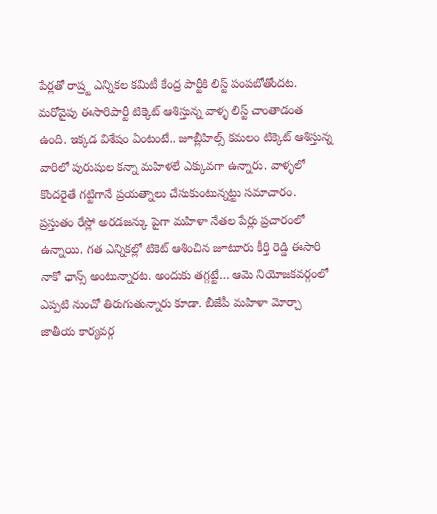పేర్లతో రాష్ర్ట ఎన్నికల కమిటీ కేంద్ర పార్టీకి లిస్ట్ పంపబోతోందట. మరోవైపు ఈసారిపార్టీ టిక్కెట్ ఆశిస్తున్న వాళ్ళ లిస్ట్ చాంతాడంత ఉంది. ఇక్కడ విశేషం ఏంటంటే.. జూబ్లీహిల్స్ కమలం టిక్కెట్ ఆశిస్తున్న వారిలో పురుషుల కన్నా మహిళలే ఎక్కువగా ఉన్నారు. వాళ్ళలో కొందరైతే గట్టిగానే ప్రయత్నాలు చేసుకుంటున్నట్టు సమాచారం. ప్రస్తుతం రేస్లో అరడజన్కు పైగా మహిళా నేతల పేర్లు ప్రచారంలో ఉన్నాయి. గత ఎన్నికల్లో టికెట్ ఆశించిన జూటూరు కీర్తి రెడ్డి ఈసారి నాకో ఛాన్స్ అంటున్నారట. అందుకు తగ్గట్టే… ఆమె నియోజకవర్గంలో ఎప్పటి నుంచో తిరుగుతున్నారు కూడా. బీజేపీ మహిళా మోర్చా జాతీయ కార్యవర్గ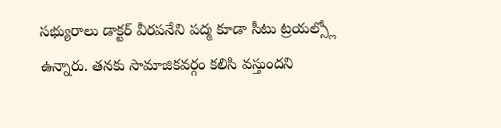సభ్యురాలు డాక్టర్ వీరపనేని పద్మ కూడా సీటు ట్రయల్స్లో ఉన్నారు. తనకు సామాజికవర్గం కలిసి వస్తుందని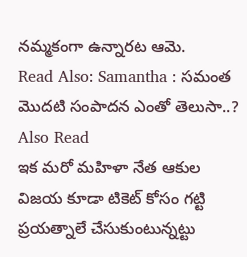నమ్మకంగా ఉన్నారట ఆమె.
Read Also: Samantha : సమంత మొదటి సంపాదన ఎంతో తెలుసా..?
Also Read
ఇక మరో మహిళా నేత ఆకుల విజయ కూడా టికెట్ కోసం గట్టి ప్రయత్నాలే చేసుకుంటున్నట్టు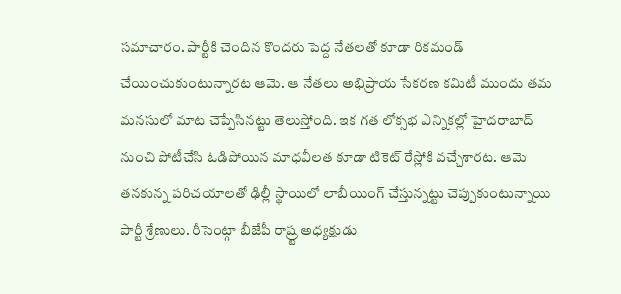సమాచారం. పార్టీకి చెందిన కొందరు పెద్ద నేతలతో కూడా రికమండ్ చేయించుకుంటున్నారట ఆమె. ఆ నేతలు అభిప్రాయ సేకరణ కమిటీ ముందు తమ మనసులో మాట చెప్పేసినట్టు తెలుస్తోంది. ఇక గత లోక్సభ ఎన్నికల్లో హైదరాబాద్ నుంచి పోటీచేసి ఓడిపోయిన మాధవీలత కూడా టికెట్ రేస్లోకి వచ్చేశారట. ఆమె తనకున్న పరిచయాలతో ఢిల్లీ స్థాయిలో లాబీయింగ్ చేస్తున్నట్టు చెప్పుకుంటున్నాయి పార్టీ శ్రేణులు. రీసెంట్గా బీజేపీ రాష్ర్ట అధ్యక్షుడు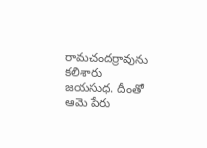రామచందర్రావును కలిశారు జయసుధ. దీంతో ఆమె పేరు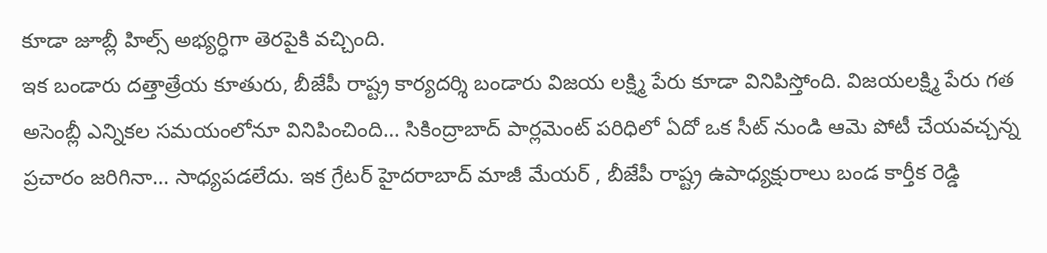కూడా జూబ్లీ హిల్స్ అభ్యర్ధిగా తెరపైకి వచ్చింది.
ఇక బండారు దత్తాత్రేయ కూతురు, బీజేపీ రాష్ట్ర కార్యదర్శి బండారు విజయ లక్ష్మి పేరు కూడా వినిపిస్తోంది. విజయలక్ష్మి పేరు గత అసెంబ్లీ ఎన్నికల సమయంలోనూ వినిపించింది… సికింద్రాబాద్ పార్లమెంట్ పరిధిలో ఏదో ఒక సీట్ నుండి ఆమె పోటీ చేయవచ్చన్న ప్రచారం జరిగినా… సాధ్యపడలేదు. ఇక గ్రేటర్ హైదరాబాద్ మాజీ మేయర్ , బీజేపీ రాష్ట్ర ఉపాధ్యక్షురాలు బండ కార్తీక రెడ్డి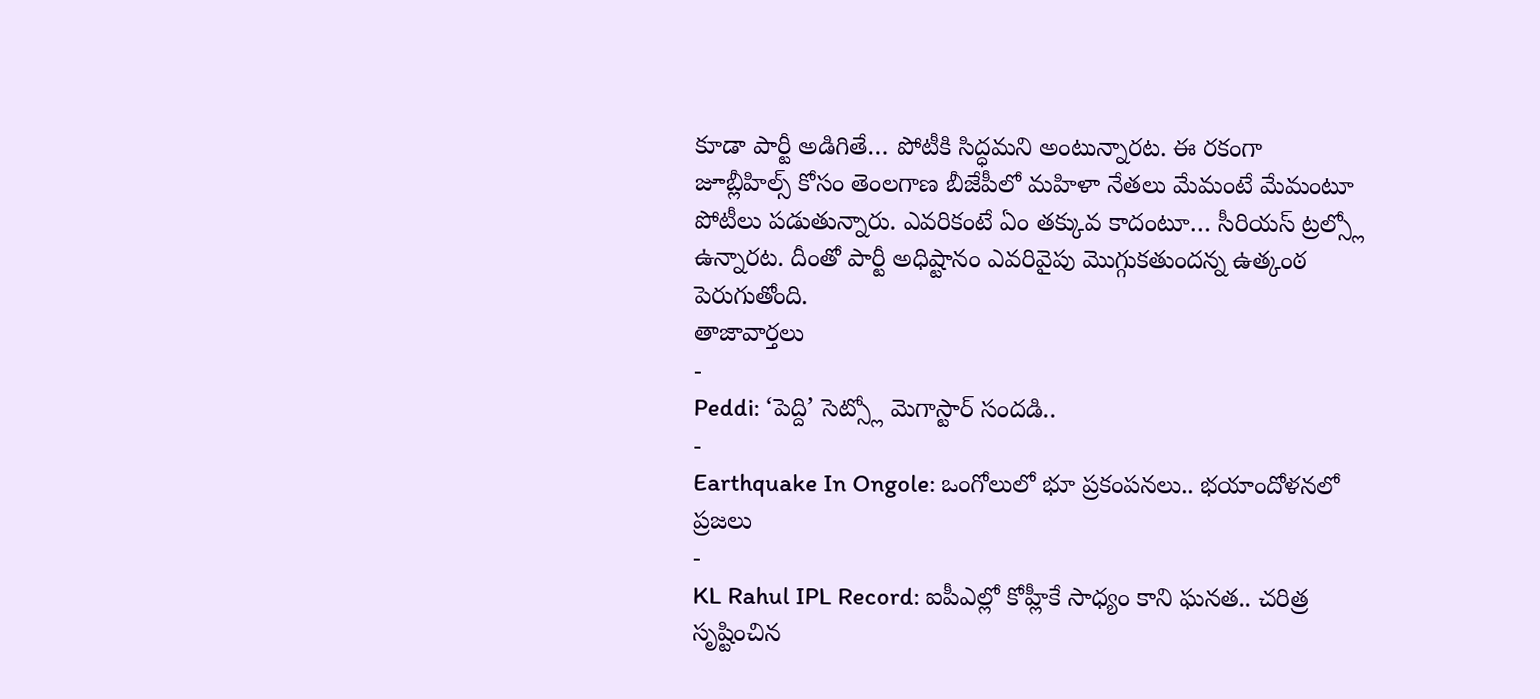కూడా పార్టీ అడిగితే… పోటీకి సిద్ధమని అంటున్నారట. ఈ రకంగా జూబ్లీహిల్స్ కోసం తెంలగాణ బీజేపీలో మహిళా నేతలు మేమంటే మేమంటూ పోటీలు పడుతున్నారు. ఎవరికంటే ఏం తక్కువ కాదంటూ… సీరియస్ ట్రల్స్లో ఉన్నారట. దీంతో పార్టీ అధిష్టానం ఎవరివైపు మొగ్గుకతుందన్న ఉత్కంఠ పెరుగుతోంది.
తాజావార్తలు
-
Peddi: ‘పెద్ది’ సెట్స్లో మెగాస్టార్ సందడి..
-
Earthquake In Ongole: ఒంగోలులో భూ ప్రకంపనలు.. భయాందోళనలో ప్రజలు
-
KL Rahul IPL Record: ఐపీఎల్లో కోహ్లీకే సాధ్యం కాని ఘనత.. చరిత్ర సృష్టించిన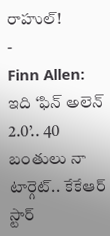రాహుల్!
-
Finn Allen: ఇది ‘ఫిన్ అలెన్ 2.0’.. 40 బంతులు నా టార్గెట్.. కేకేఆర్ స్టార్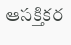ఆసక్తికర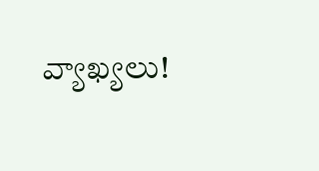వ్యాఖ్యలు!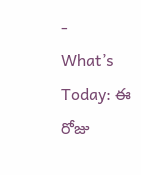-
What’s Today: ఈ రోజు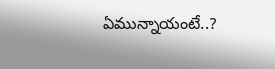ఏమున్నాయంటే..?